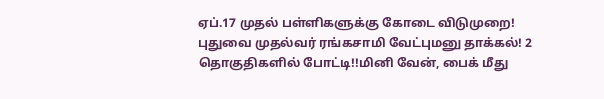ஏப்.17 முதல் பள்ளிகளுக்கு கோடை விடுமுறை! புதுவை முதல்வர் ரங்கசாமி வேட்புமனு தாக்கல்! 2 தொகுதிகளில் போட்டி!!மினி வேன், பைக் மீது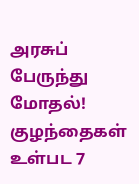அரசுப் பேருந்து மோதல்! குழந்தைகள் உள்பட 7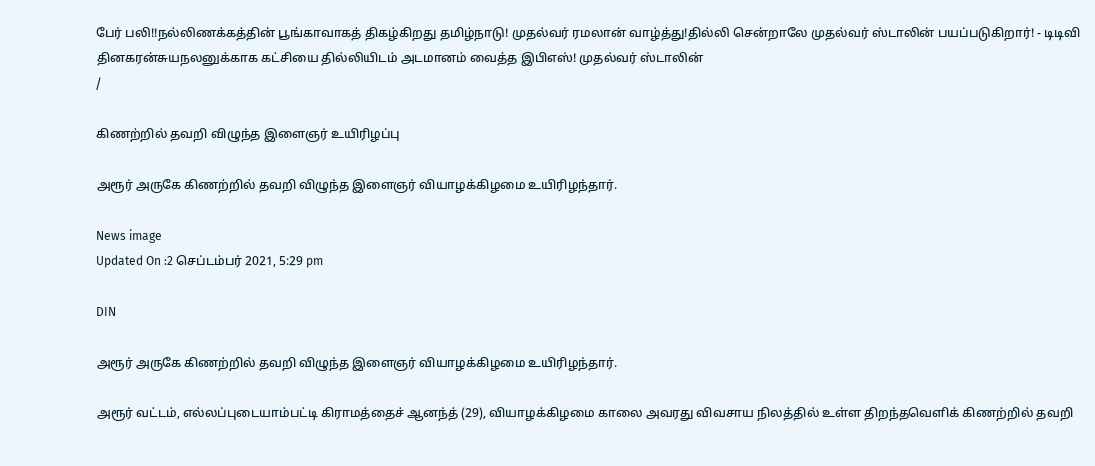பேர் பலி!!நல்லிணக்கத்தின் பூங்காவாகத் திகழ்கிறது தமிழ்நாடு! முதல்வர் ரமலான் வாழ்த்து!தில்லி சென்றாலே முதல்வர் ஸ்டாலின் பயப்படுகிறார்! - டிடிவி தினகரன்சுயநலனுக்காக கட்சியை தில்லியிடம் அடமானம் வைத்த இபிஎஸ்! முதல்வர் ஸ்டாலின்
/

கிணற்றில் தவறி விழுந்த இளைஞர் உயிரிழப்பு

அரூர் அருகே கிணற்றில் தவறி விழுந்த இளைஞர் வியாழக்கிழமை உயிரிழந்தார்.

News image
Updated On :2 செப்டம்பர் 2021, 5:29 pm

DIN

அரூர் அருகே கிணற்றில் தவறி விழுந்த இளைஞர் வியாழக்கிழமை உயிரிழந்தார்.

அரூர் வட்டம், எல்லப்புடையாம்பட்டி கிராமத்தைச் ஆனந்த் (29), வியாழக்கிழமை காலை அவரது விவசாய நிலத்தில் உள்ள திறந்தவெளிக் கிணற்றில் தவறி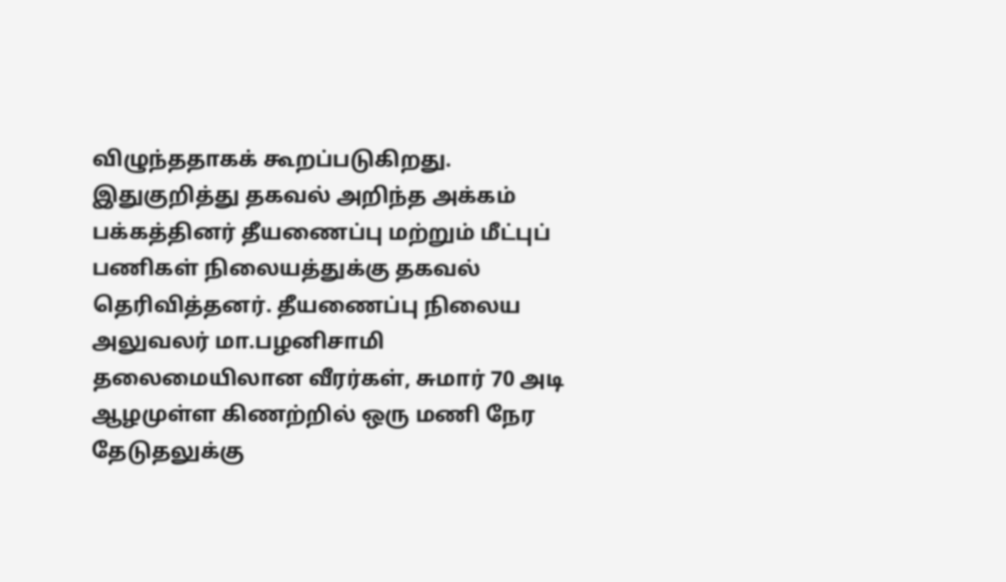விழுந்ததாகக் கூறப்படுகிறது. இதுகுறித்து தகவல் அறிந்த அக்கம் பக்கத்தினர் தீயணைப்பு மற்றும் மீட்புப் பணிகள் நிலையத்துக்கு தகவல் தெரிவித்தனர். தீயணைப்பு நிலைய அலுவலர் மா.பழனிசாமி தலைமையிலான வீரர்கள், சுமார் 70 அடி ஆழமுள்ள கிணற்றில் ஒரு மணி நேர தேடுதலுக்கு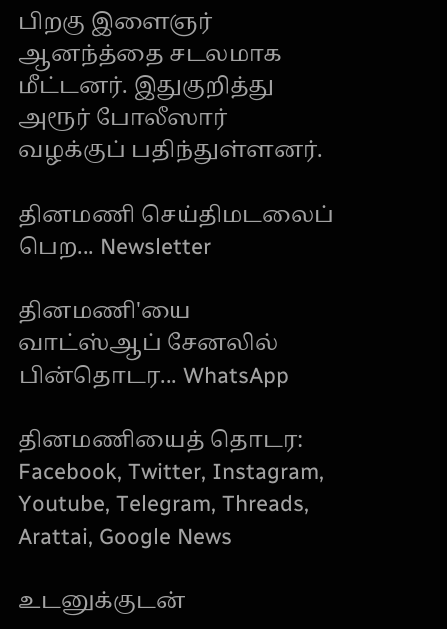பிறகு இளைஞர் ஆனந்த்தை சடலமாக மீட்டனர். இதுகுறித்து அரூர் போலீஸார் வழக்குப் பதிந்துள்ளனர்.

தினமணி செய்திமடலைப் பெற... Newsletter

தினமணி'யை வாட்ஸ்ஆப் சேனலில் பின்தொடர... WhatsApp

தினமணியைத் தொடர: Facebook, Twitter, Instagram, Youtube, Telegram, Threads, Arattai, Google News

உடனுக்குடன்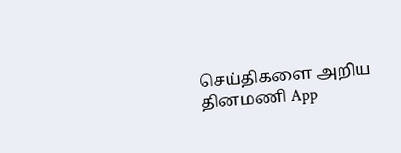செய்திகளை அறிய தினமணி App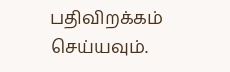பதிவிறக்கம் செய்யவும்.